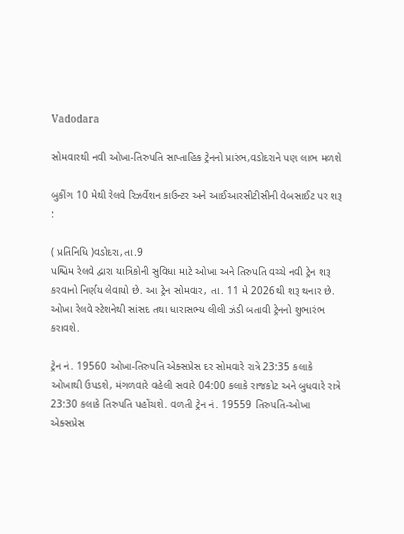Vadodara

સોમવારથી નવી ઓખા-તિરુપતિ સાપ્તાહિક ટ્રેનનો પ્રારંભ,વડોદરાને પણ લાભ મળશે

બુકીંગ 10 મેથી રેલવે રિઝર્વેશન કાઉન્ટર અને આઈઆરસીટીસીની વેબસાઈટ પર શરૂ :

( પ્રતિનિધિ )વડોદરા,તા.9
પશ્ચિમ રેલવે દ્વારા યાત્રિકોની સુવિધા માટે ઓખા અને તિરુપતિ વચ્ચે નવી ટ્રેન શરૂ કરવાનો નિર્ણય લેવાયો છે. આ ટ્રેન સોમવાર, તા. 11 મે 2026થી શરૂ થનાર છે. ઓખા રેલવે સ્ટેશનેથી સાંસદ તથા ધારાસભ્ય લીલી ઝંડી બતાવી ટ્રેનનો શુભારંભ કરાવશે.

ટ્રેન નં. 19560 ઓખા-તિરુપતિ એક્સપ્રેસ દર સોમવારે રાત્રે 23:35 કલાકે ઓખાથી ઉપડશે, મંગળવારે વહેલી સવારે 04:00 કલાકે રાજકોટ અને બુધવારે રાત્રે 23:30 કલાકે તિરુપતિ પહોંચશે. વળતી ટ્રેન નં. 19559 તિરુપતિ-ઓખા એક્સપ્રેસ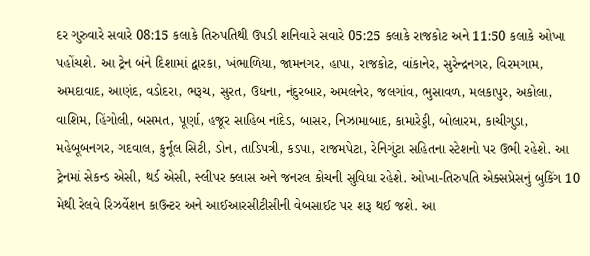દર ગુરુવારે સવારે 08:15 કલાકે તિરુપતિથી ઉપડી શનિવારે સવારે 05:25 કલાકે રાજકોટ અને 11:50 કલાકે ઓખા પહોંચશે. આ ટ્રેન બંને દિશામાં દ્વારકા, ખંભાળિયા, જામનગર, હાપા, રાજકોટ, વાંકાનેર, સુરેન્દ્રનગર, વિરમગામ, અમદાવાદ, આણંદ, વડોદરા, ભરૂચ, સુરત, ઉધના, નંદુરબાર, અમલનેર, જલગાંવ, ભુસાવળ, મલકાપુર, અકોલા, વાશિમ, હિંગોલી, બસમત, પૂર્ણા, હજૂર સાહિબ નાંદેડ, બાસર, નિઝામાબાદ, કામારેડ્ડી, બોલારમ, કાચીગુડા, મહેબૂબનગર, ગદવાલ, કુર્નૂલ સિટી, ડોન, તાડિપત્રી, કડપા, રાજમપેટા, રેનિગુંટા સહિતના સ્ટેશનો પર ઉભી રહેશે. આ ટ્રેનમાં સેકન્ડ એસી, થર્ડ એસી, સ્લીપર ક્લાસ અને જનરલ કોચની સુવિધા રહેશે. ઓખા-તિરુપતિ એક્સપ્રેસનું બુકિંગ 10 મેથી રેલવે રિઝર્વેશન કાઉન્ટર અને આઈઆરસીટીસીની વેબસાઈટ પર શરૂ થઈ જશે. આ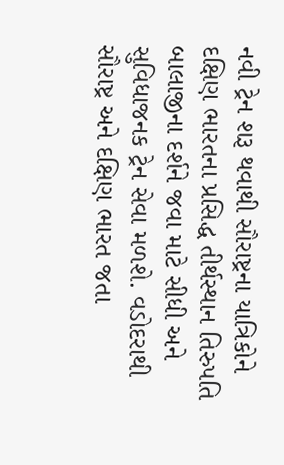નવી ટ્રેન શરૂ થવાથી સૌરાષ્ટ્રના યાત્રિકોને દક્ષિણ ભારતના પ્રસિદ્ધ તીર્થસ્થાન તિરુપતિ બાલાજીના દર્શને જવા માટે સીધી અને સુવિધાજનક ટ્રેન સેવા મળશે. વડોદરાથી સૌરાષ્ટ્ર અને દક્ષિણ ભારત જતા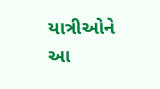યાત્રીઓને આ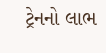ટ્રેનનો લાભ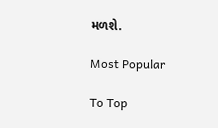મળશે.

Most Popular

To Top